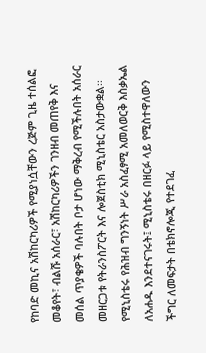የከባድ መኪና አሽከርካሪዎች የሚያነሷቸውን ረጅም ጊዜ ተሰልፎ መቆየት፣ ብልሹ አሰራር፣ አሽከርካሪዎችን ገንዘብ መጠየቅ እና መሰል ጥያቄዎች ባሉበት ቦታ ሆነው ማቅረብ የሚችሉበት አሰራር መዘርጋቱ የትራንስፖርት እና ሎጀስቲክ ሚኒስቴር አስታውቋል፡፡
የሚኒስቴሩ የሕዝብ ግንኝነት ሥራ አስፈፃሚ አመለወርቅ እስቃኤል ለአሐዱ እንደተናገሩት፤ ሚኒስቴሩ በዘርፉ ላይ የሚስተዋለውን ችግር ለመፍታት በቴክኖሎጂ የተደገፈ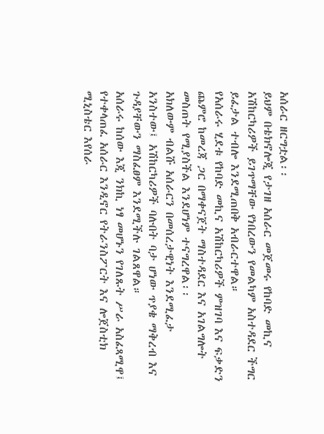አሰራር ዘርግቷል፡፡
ይህም በቴክኖሎጂ የታገዘ አሰራር መጀመሩ የከባድ መኪና አሽከርካሪዎች ይገጥማቸው የነበረውን የመልካም አስተዳደር ችግር ይፈታል ተብሎ እንደሚጠበቅ አብራርተዋል።
የአሰራሩ ሂደቱ የከባድ መኪና አሽከርካሪዎች ምዝገባ እና ፍቃድን ጨምሮ ከመረጃ ጋር በማቀናጀት ማስተዳደር እና አገልግሎት መስጠት የሚያስችል እንደሆነም ተናግረዋል፡፡
አክለውም ብልሹ አሰራርን በመሰረታዊነት እንደሚፈታ አንስተው፤ አሽከርካሪዎች ባሉበት ባታ ሆነው ጥያቄ ማቅረብ እና ጉዳያቸውን ማስፈፀም እንደሚችሉ ገልጸዋል።
አሰራሩ ከሰው እጂ ንክኪ ነፃ መሆኑን የገለጹት ሥራ አስፈጻሚዋ፤ የተቀላጠፈ አሰራር እንዲኖር የትራንስፖርት እና ሎጀስቲክ ሚኒስቴር እየሰራ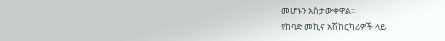መሆኑን አስታውቀዋል፡፡
የከባድ መኪና አሽከርካሪዎች ላይ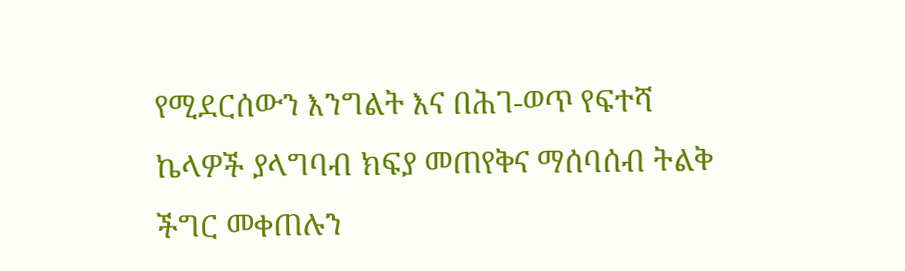የሚደርሰውን እንግልት እና በሕገ-ወጥ የፍተሻ ኬላዎች ያላግባብ ክፍያ መጠየቅና ማሰባሰብ ትልቅ ችግር መቀጠሉን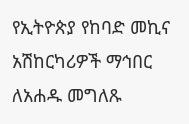የኢትዮጵያ የከባድ መኪና አሽከርካሪዎች ማኅበር ለአሐዱ መግለጹ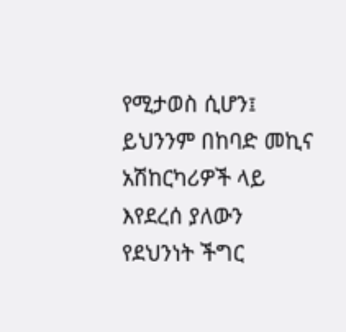የሚታወስ ሲሆን፤ ይህንንም በከባድ መኪና አሽከርካሪዎች ላይ እየደረሰ ያለውን የደህንነት ችግር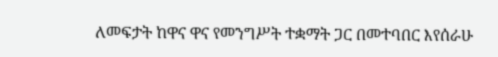ለመፍታት ከዋና ዋና የመንግሥት ተቋማት ጋር በመተባበር እየሰራሁ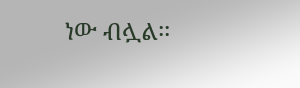ነው ብሏል፡፡